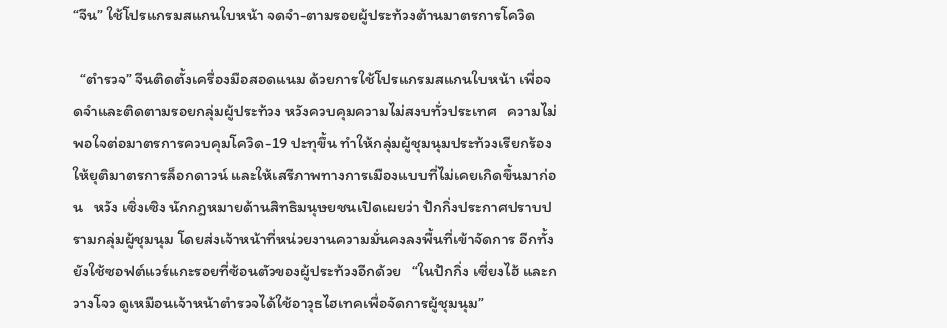“จีน” ใช้โปรแกรมสแกนใบหน้า จดจำ-ตามรอยผู้ประท้วงต้านมาตรการโควิด

  “ตำรวจ” จีนติดตั้งเครื่องมือสอดแนม ด้วยการใช้โปรแกรมสแกนใบหน้า เพื่อจดจำและติดตามรอยกลุ่มผู้ประท้วง หวังควบคุมความไม่สงบทั่วประเทศ   ความไม่พอใจต่อมาตรการควบคุมโควิด-19 ปะทุขึ้น ทำให้กลุ่มผู้ชุมนุมประท้วงเรียกร้องให้ยุติมาตรการล็อกดาวน์ และให้เสรีภาพทางการเมืองแบบที่ไม่เคยเกิดขึ้นมาก่อน   หวัง เซิ่งเซิง นักกฎหมายด้านสิทธิมนุษยชนเปิดเผยว่า ปักกิ่งประกาศปราบปรามกลุ่มผู้ชุมนุม โดยส่งเจ้าหน้าที่หน่วยงานความมั่นคงลงพื้นที่เข้าจัดการ อีกทั้งยังใช้ซอฟต์แวร์แกะรอยที่ซ้อนตัวของผู้ประท้วงอีกด้วย   “ในปักกิ่ง เซี่ยงไฮ้ และกวางโจว ดูเหมือนเจ้าหน้าตำรวจได้ใช้อาวุธไฮเทคเพื่อจัดการผู้ชุมนุม”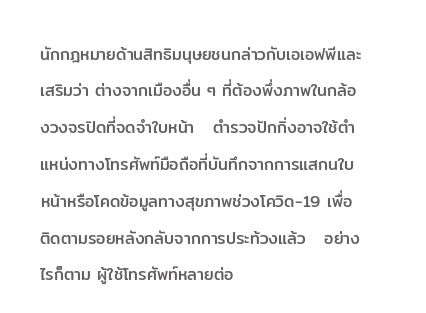นักกฎหมายด้านสิทธิมนุษยชนกล่าวกับเอเอฟพีและเสริมว่า ต่างจากเมืองอื่น ๆ ที่ต้องพึ่งภาพในกล้องวงจรปิดที่จดจำใบหน้า   ตำรวจปักกิ่งอาจใช้ตำแหน่งทางโทรศัพท์มือถือที่บันทึกจากการแสกนใบหน้าหรือโคดข้อมูลทางสุขภาพช่วงโควิด-19 เพื่อติดตามรอยหลังกลับจากการประท้วงแล้ว   อย่างไรก็ตาม ผู้ใช้โทรศัพท์หลายต่อ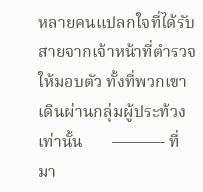หลายคนแปลกใจที่ได้รับสายจากเจ้าหน้าที่ตำรวจให้มอบตัว ทั้งที่พวกเขาเดินผ่านกลุ่มผู้ประท้วงเท่านั้น       ———- ที่มา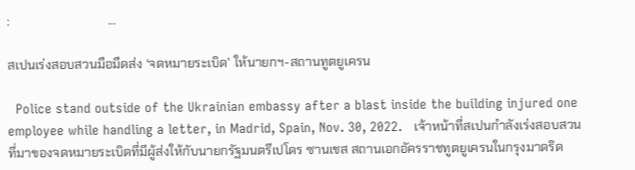:                               …

สเปนเร่งสอบสวนมือมืดส่ง ‘จดหมายระเบิด’ ให้นายกฯ-สถานทูตยูเครน

  Police stand outside of the Ukrainian embassy after a blast inside the building injured one employee while handling a letter, in Madrid, Spain, Nov. 30, 2022.   เจ้าหน้าที่สเปนกำลังเร่งสอบสวนที่มาของจดหมายระเบิดที่มีผู้ส่งให้กับนายกรัฐมนตรีเปโดร ซานเชส สถานเอกอัครราชทูตยูเครนในกรุงมาดริด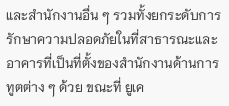และสำนักงานอื่น ๆ รวมทั้งยกระดับการรักษาความปลอดภัยในที่สาธารณะและอาคารที่เป็นที่ตั้งของสำนักงานด้านการทูตต่าง ๆ ด้วย ขณะที่ ยูเค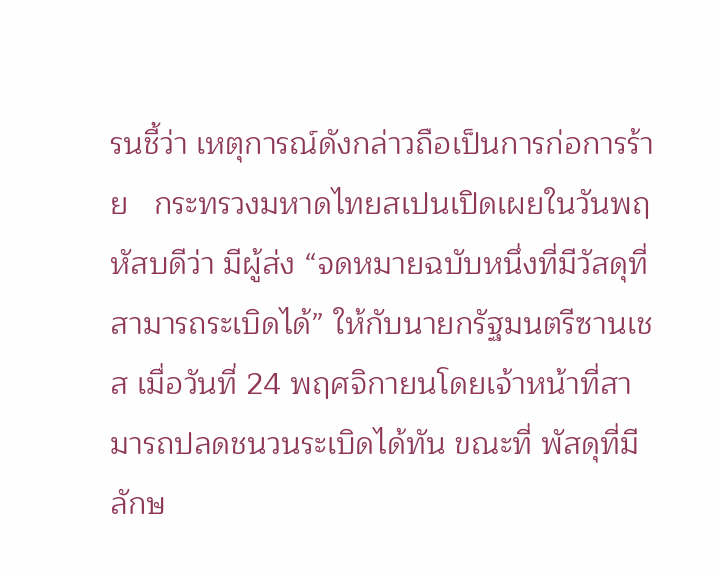รนชี้ว่า เหตุการณ์ดังกล่าวถือเป็นการก่อการร้าย   กระทรวงมหาดไทยสเปนเปิดเผยในวันพฤหัสบดีว่า มีผู้ส่ง “จดหมายฉบับหนึ่งที่มีวัสดุที่สามารถระเบิดได้” ให้กับนายกรัฐมนตรีซานเชส เมื่อวันที่ 24 พฤศจิกายนโดยเจ้าหน้าที่สามารถปลดชนวนระเบิดได้ทัน ขณะที่ พัสดุที่มีลักษ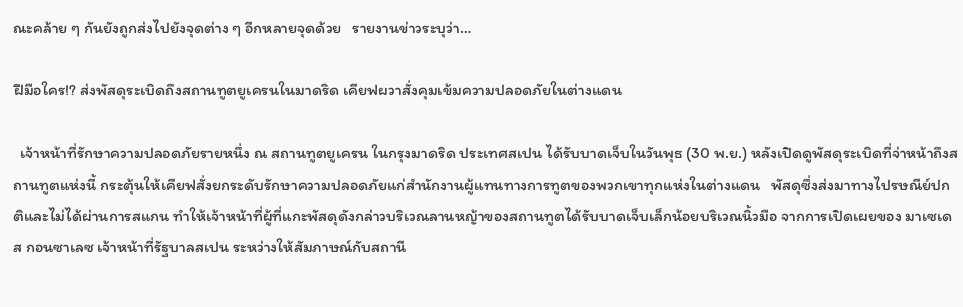ณะคล้าย ๆ กันยังถูกส่งไปยังจุดต่าง ๆ อีกหลายจุดด้วย   รายงานข่าวระบุว่า…

ฝีมือใคร!? ส่งพัสดุระเบิดถึงสถานทูตยูเครนในมาดริด เคียฟผวาสั่งคุมเข้มความปลอดภัยในต่างแดน

  เจ้าหน้าที่รักษาความปลอดภัยรายหนึ่ง ณ สถานทูตยูเครน ในกรุงมาดริด ประเทศสเปน ได้รับบาดเจ็บในวันพุธ (30 พ.ย.) หลังเปิดดูพัสดุระเบิดที่จ่าหน้าถึงสถานทูตแห่งนี้ กระตุ้นให้เคียฟสั่งยกระดับรักษาความปลอดภัยแก่สำนักงานผู้แทนทางการทูตของพวกเขาทุกแห่งในต่างแดน   พัสดุซึ่งส่งมาทางไปรษณีย์ปกติและไม่ได้ผ่านการสแกน ทำให้เจ้าหน้าที่ผู้ที่แกะพัสดุดังกล่าวบริเวณลานหญ้าของสถานทูตได้รับบาดเจ็บเล็กน้อยบริเวณนิ้วมือ จากการเปิดเผยของ มาเซเดส กอนซาเลซ เจ้าหน้าที่รัฐบาลสเปน ระหว่างให้สัมภาษณ์กับสถานี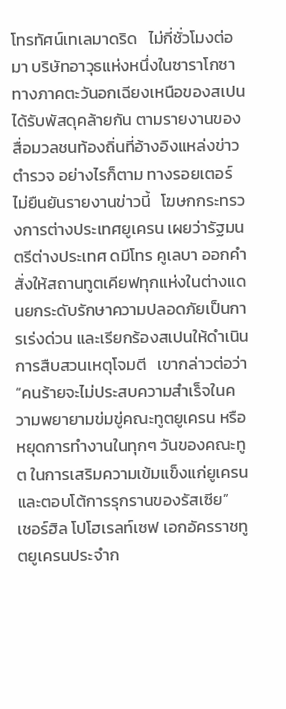โทรทัศน์เทเลมาดริด   ไม่กี่ชั่วโมงต่อมา บริษัทอาวุธแห่งหนึ่งในซาราโกซา ทางภาคตะวันอกเฉียงเหนือของสเปน ได้รับพัสดุคล้ายกัน ตามรายงานของสื่อมวลชนท้องถิ่นที่อ้างอิงแหล่งข่าวตำรวจ อย่างไรก็ตาม ทางรอยเตอร์ไม่ยืนยันรายงานข่าวนี้   โฆษกกระทรวงการต่างประเทศยูเครน เผยว่ารัฐมนตรีต่างประเทศ ดมีโทร คูเลบา ออกคำสั่งให้สถานทูตเคียฟทุกแห่งในต่างแดนยกระดับรักษาความปลอดภัยเป็นการเร่งด่วน และเรียกร้องสเปนให้ดำเนินการสืบสวนเหตุโจมตี   เขากล่าวต่อว่า “คนร้ายจะไม่ประสบความสำเร็จในความพยายามข่มขู่คณะทูตยูเครน หรือหยุดการทำงานในทุกๆ วันของคณะทูต ในการเสริมความเข้มแข็งแก่ยูเครนและตอบโต้การรุกรานของรัสเซีย”   เชอร์ฮิล โปโฮเรลท์เซฟ เอกอัครราชทูตยูเครนประจำก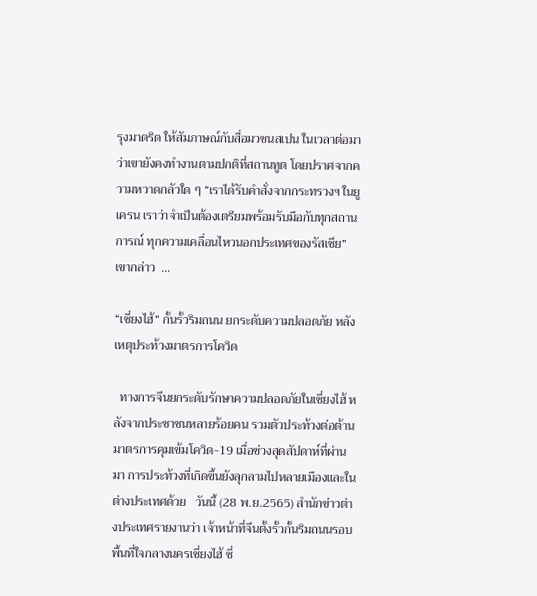รุงมาดริด ให้สัมภาษณ์กับสื่อมวชนสเปน ในเวลาต่อมา ว่าเขายังคงทำงานตามปกติที่สถานทูต โดยปราศจากความหวาดกลัวใด ๆ “เราได้รับคำสั่งจากกระทรวงฯ ในยูเครน เราว่าจำเป็นต้องเตรียมพร้อมรับมือกับทุกสถานการณ์ ทุกความเคลื่อนไหวนอกประเทศของรัสเซีย” เขากล่าว  …

“เซี่ยงไฮ้” กั้นรั้วริมถนน ยกระดับความปลอดภัย หลังเหตุประท้วงมาตรการโควิด

  ทางการจีนยกระดับรักษาความปลอดภัยในเซี่ยงไฮ้ หลังจากประชาชนหลายร้อยคน รวมตัวประท้วงต่อต้านมาตรการคุมเข้มโควิด-19 เมื่อช่วงสุดสัปดาห์ที่ผ่านมา การประท้วงที่เกิดขึ้นยังลุกลามไปหลายเมืองและในต่างประเทศด้วย   วันนี้ (28 พ.ย.2565) สำนักข่าวต่างประเทศรายงานว่า เจ้าหน้าที่จีนตั้งรั้วกั้นริมถนนรอบพื้นที่ใจกลางนครเซี่ยงไฮ้ ซึ่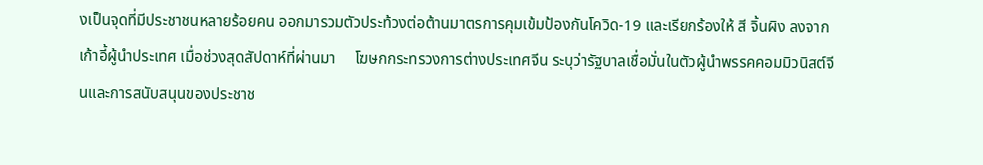งเป็นจุดที่มีประชาชนหลายร้อยคน ออกมารวมตัวประท้วงต่อต้านมาตรการคุมเข้มป้องกันโควิด-19 และเรียกร้องให้ สี จิ้นผิง ลงจากเก้าอี้ผู้นำประเทศ เมื่อช่วงสุดสัปดาห์ที่ผ่านมา     โฆษกกระทรวงการต่างประเทศจีน ระบุว่ารัฐบาลเชื่อมั่นในตัวผู้นำพรรคคอมมิวนิสต์จีนและการสนับสนุนของประชาช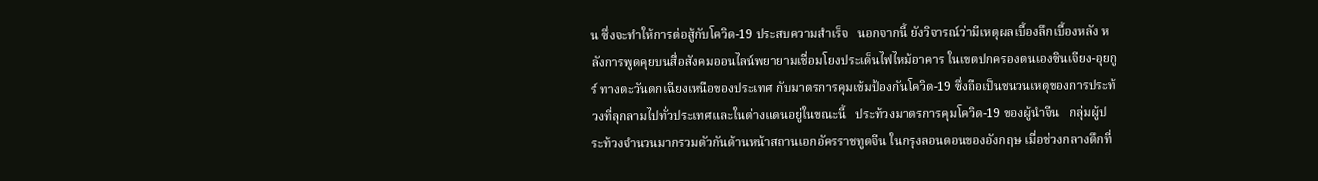น ซึ่งจะทำให้การต่อสู้กับโควิด-19 ประสบความสำเร็จ   นอกจากนี้ ยังวิจารณ์ว่ามีเหตุผลเบื้องลึกเบื้องหลัง หลังการพูดคุยบนสื่อสังคมออนไลน์พยายามเชื่อมโยงประเด็นไฟไหม้อาคาร ในเขตปกครองตนเองซินเจียง-อุยกูร์ ทางตะวันตกเฉียงเหนือของประเทศ กับมาตรการคุมเข้มป้องกันโควิด-19 ซึ่งถือเป็นชนวนเหตุของการประท้วงที่ลุกลามไปทั่วประเทศและในต่างแดนอยู่ในขณะนี้   ประท้วงมาตรการคุมโควิด-19 ของผู้นำจีน   กลุ่มผู้ประท้วงจำนวนมากรวมตัวกันด้านหน้าสถานเอกอัครราชทูตจีน ในกรุงลอนดอนของอังกฤษ เมื่อช่วงกลางดึกที่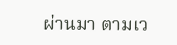ผ่านมา ตามเว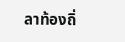ลาท้องถิ่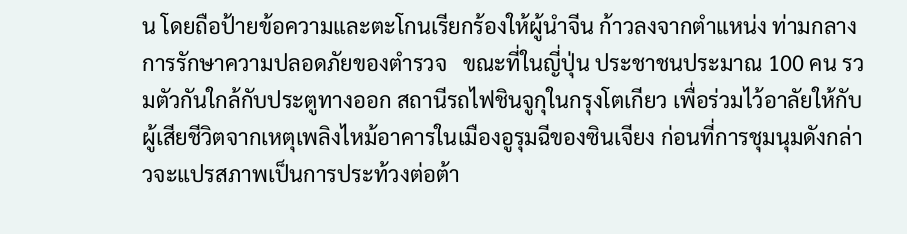น โดยถือป้ายข้อความและตะโกนเรียกร้องให้ผู้นำจีน ก้าวลงจากตำแหน่ง ท่ามกลางการรักษาความปลอดภัยของตำรวจ   ขณะที่ในญี่ปุ่น ประชาชนประมาณ 100 คน รวมตัวกันใกล้กับประตูทางออก สถานีรถไฟชินจูกุในกรุงโตเกียว เพื่อร่วมไว้อาลัยให้กับผู้เสียชีวิตจากเหตุเพลิงไหม้อาคารในเมืองอูรุมฉีของซินเจียง ก่อนที่การชุมนุมดังกล่าวจะแปรสภาพเป็นการประท้วงต่อต้า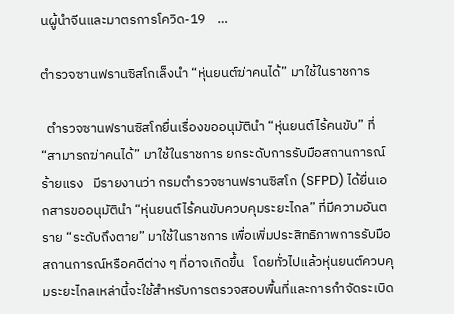นผู้นำจีนและมาตรการโควิด-19    …

ตำรวจซานฟรานซิสโกเล็งนำ “หุ่นยนต์ฆ่าคนได้” มาใช้ในราชการ

  ตำรวจซานฟรานซิสโกยื่นเรื่องขออนุมัตินำ “หุ่นยนต์ไร้คนขับ” ที่ “สามารถฆ่าคนได้” มาใช้ในราชการ ยกระดับการรับมือสถานการณ์ร้ายแรง   มีรายงานว่า กรมตำรวจซานฟรานซิสโก (SFPD) ได้ยื่นเอกสารขออนุมัตินำ “หุ่นยนต์ไร้คนขับควบคุมระยะไกล” ที่มีความอันตราย “ระดับถึงตาย” มาใช้ในราชการ เพื่อเพิ่มประสิทธิภาพการรับมือสถานการณ์หรือคดีต่าง ๆ ที่อาจเกิดขึ้น   โดยทั่วไปแล้วหุ่นยนต์ควบคุมระยะไกลเหล่านี้จะใช้สำหรับการตรวจสอบพื้นที่และการกำจัดระเบิด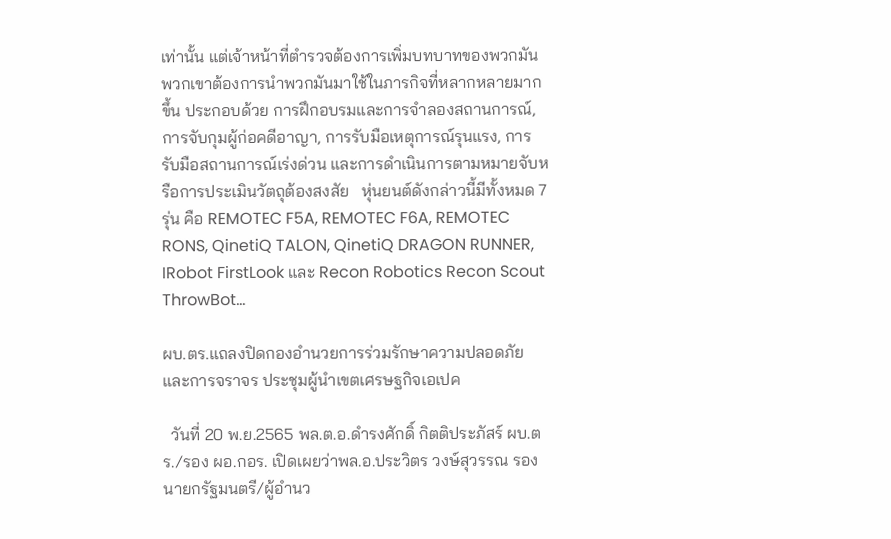เท่านั้น แต่เจ้าหน้าที่ตำรวจต้องการเพิ่มบทบาทของพวกมัน     พวกเขาต้องการนำพวกมันมาใช้ในภารกิจที่หลากหลายมากขึ้น ประกอบด้วย การฝึกอบรมและการจำลองสถานการณ์, การจับกุมผู้ก่อคดีอาญา, การรับมือเหตุการณ์รุนแรง, การรับมือสถานการณ์เร่งด่วน และการดำเนินการตามหมายจับหรือการประเมินวัตถุต้องสงสัย   หุ่นยนต์ดังกล่าวนี้มีทั้งหมด 7 รุ่น คือ REMOTEC F5A, REMOTEC F6A, REMOTEC RONS, QinetiQ TALON, QinetiQ DRAGON RUNNER, IRobot FirstLook และ Recon Robotics Recon Scout ThrowBot…

ผบ.ตร.แถลงปิดกองอำนวยการร่วมรักษาความปลอดภัยและการจราจร ประชุมผู้นำเขตเศรษฐกิจเอเปค

  วันที่ 20 พ.ย.2565 พล.ต.อ.ดำรงศักดิ์ กิตติประภัสร์ ผบ.ตร./รอง ผอ.กอร. เปิดเผยว่าพล.อ.ประวิตร วงษ์สุวรรณ รองนายกรัฐมนตรี/ผู้อำนว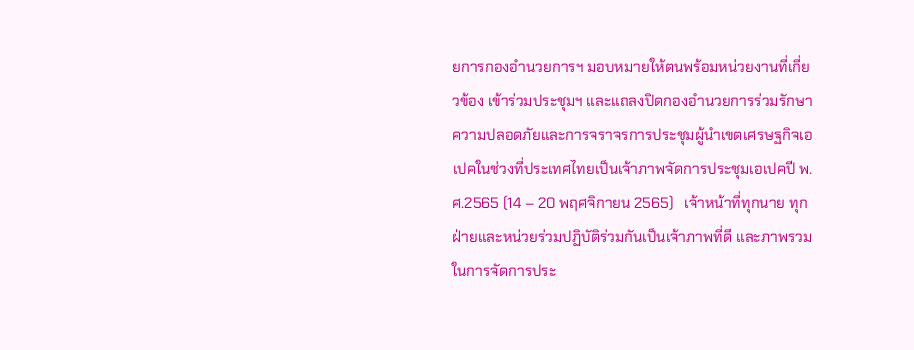ยการกองอำนวยการฯ มอบหมายให้ตนพร้อมหน่วยงานที่เกี่ยวข้อง เข้าร่วมประชุมฯ และแถลงปิดกองอำนวยการร่วมรักษาความปลอดภัยและการจราจรการประชุมผู้นำเขตเศรษฐกิจเอเปคในช่วงที่ประเทศไทยเป็นเจ้าภาพจัดการประชุมเอเปคปี พ.ศ.2565 (14 – 20 พฤศจิกายน 2565)   เจ้าหน้าที่ทุกนาย ทุกฝ่ายและหน่วยร่วมปฏิบัติร่วมกันเป็นเจ้าภาพที่ดี และภาพรวมในการจัดการประ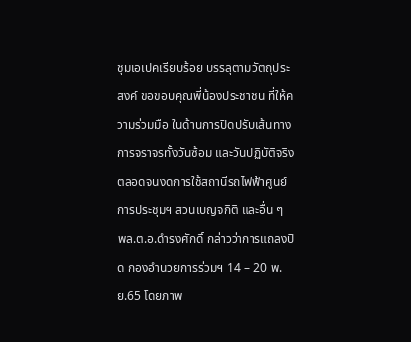ชุมเอเปคเรียบร้อย บรรลุตามวัตถุประสงค์ ขอขอบคุณพี่น้องประชาชน ที่ให้ความร่วมมือ ในด้านการปิดปรับเส้นทางการจราจรทั้งวันซ้อม และวันปฏิบัติจริง ตลอดจนงดการใช้สถานีรถไฟฟ้าศูนย์การประชุมฯ สวนเบญจกิติ และอื่น ๆ   พล.ต.อ.ดำรงศักดิ์ กล่าวว่าการแถลงปิด กองอำนวยการร่วมฯ 14 – 20 พ.ย.65 โดยภาพ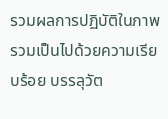รวมผลการปฏิบัติในภาพรวมเป็นไปด้วยความเรียบร้อย บรรลุวัต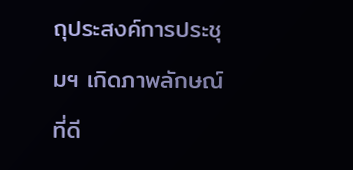ถุประสงค์การประชุมฯ เกิดภาพลักษณ์ที่ดี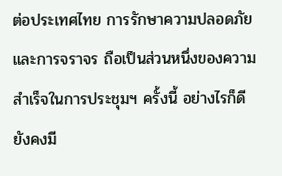ต่อประเทศไทย การรักษาความปลอดภัยและการจราจร ถือเป็นส่วนหนึ่งของความสำเร็จในการประชุมฯ ครั้งนี้ อย่างไรก็ดี ยังคงมี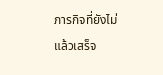ภารกิจที่ยังไม่แล้วเสร็จ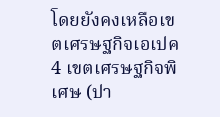โดยยังคงเหลือเขตเศรษฐกิจเอเปค 4 เขตเศรษฐกิจพิเศษ (ปา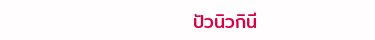ปัวนิวกินี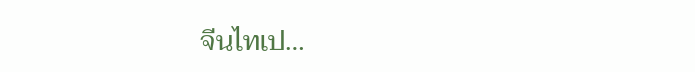จีนไทเป…